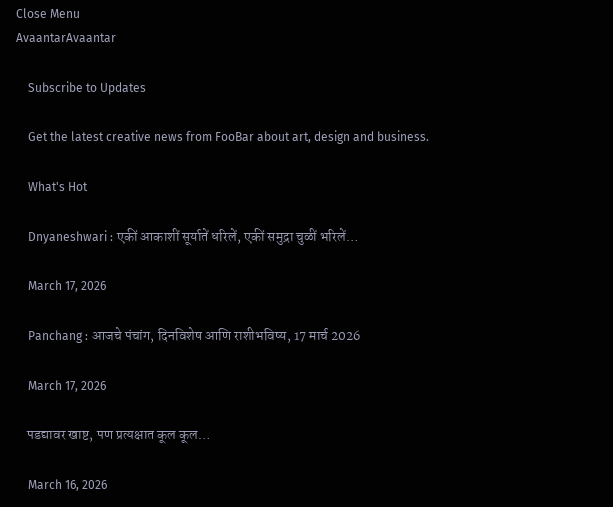Close Menu
AvaantarAvaantar

    Subscribe to Updates

    Get the latest creative news from FooBar about art, design and business.

    What's Hot

    Dnyaneshwari : एकीं आकाशीं सूर्यातें धरिलें, एकीं समुद्रा चुळीं भरिलें…

    March 17, 2026

    Panchang : आजचे पंचांग, दिनविशेष आणि राशीभविष्य, 17 मार्च 2026

    March 17, 2026

    पडद्यावर खाष्ट, पण प्रत्यक्षात कूल कूल…

    March 16, 2026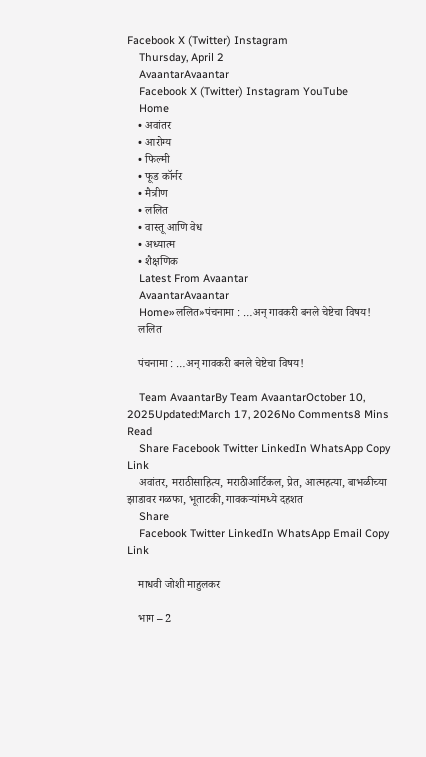Facebook X (Twitter) Instagram
    Thursday, April 2
    AvaantarAvaantar
    Facebook X (Twitter) Instagram YouTube
    Home
    • अवांतर
    • आरोग्य
    • फिल्मी
    • फूड कॉर्नर
    • मैत्रीण
    • ललित
    • वास्तू आणि वेध
    • अध्यात्म
    • शैक्षणिक
    Latest From Avaantar
    AvaantarAvaantar
    Home»ललित»पंचनामा : …अन् गावकरी बनले चेष्टेचा विषय!
    ललित

    पंचनामा : …अन् गावकरी बनले चेष्टेचा विषय!

    Team AvaantarBy Team AvaantarOctober 10, 2025Updated:March 17, 2026No Comments8 Mins Read
    Share Facebook Twitter LinkedIn WhatsApp Copy Link
    अवांतर, मराठीसाहित्य, मराठीआर्टिकल, प्रेत, आत्महत्या, बाभळीच्या झाडावर गळफा, भूताटकी, गावकऱ्यांमध्ये दहशत
    Share
    Facebook Twitter LinkedIn WhatsApp Email Copy Link

    माधवी जोशी माहुलकर

    भाग – 2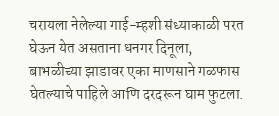चरायला नेलेल्या गाई-म्हशी संध्याकाळी परत घेऊन येत असताना धनगर दिनूला, बाभळीच्या झाडावर एका माणसाने गळफास घेतल्याचे पाहिले आणि दरदरून घाम फुटला.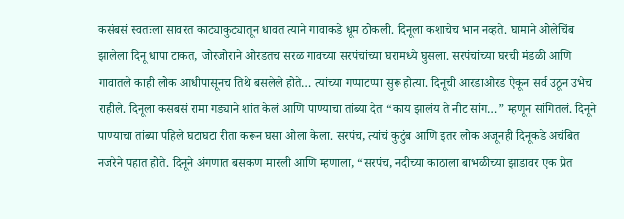कसंबसं स्वतःला सावरत काट्याकुट्यातून धावत त्याने गावाकडे धूम ठोकली. दिनूला कशाचेच भान नव्हते. घामाने ओलेचिंब झालेला दिनू धापा टाकत, जोरजोराने ओरडतच सरळ गावच्या सरपंचांच्या घरामध्ये घुसला. सरपंचांच्या घरची मंडळी आणि गावातले काही लोक आधीपासूनच तिथे बसलेले होते… त्यांच्या गप्पाटप्पा सुरू होत्या. दिनूची आरडाओरड ऐकून सर्व उठून उभेच राहीले. दिनूला कसबसं रामा गड्याने शांत केलं आणि पाण्याचा तांब्या देत “काय झालंय ते नीट सांग…” म्हणून सांगितलं. दिनूने पाण्याचा तांब्या पहिले घटाघटा रीता करून घसा ओला केला. सरपंच, त्यांचं कुटुंब आणि इतर लोक अजूनही दिनूकडे अचंबित नजरेने पहात होते. दिनूने अंगणात बसकण मारली आणि म्हणाला, “सरपंच, नदीच्या काठाला बाभळीच्या झाडावर एक प्रेत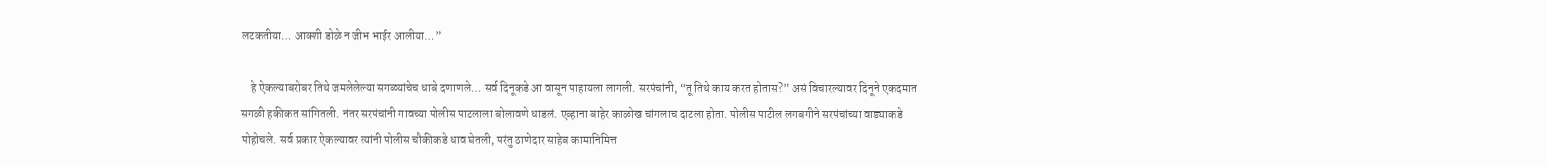लटकतीया… आक्शी डोळे न जीभ भाईर आलीया…”

    हे ऐकल्याबरोबर तिथे जमलेलेल्या सगळ्यांचेच धाबे दणाणले… सर्व दिनूकडे आ वासून पाहायला लागली. सरपंचांनी, “तू तिथे काय करत होतास?” असं विचारल्यावर दिनूने एकदमात सगळी हकीकत सांगितली. नंतर सरपंचांनी गावच्या पोलीस पाटलाला बोलावणे धाडलं. एव्हाना बाहेर काळोख चांगलाच दाटला होता. पोलीस पाटील लगबगीने सरपंचांच्या वाड्याकडे पोहोचले. सर्व प्रकार ऐकल्यावर त्यांनी पोलीस चौकीकडे धाव घेतली, परंतु ठाणेदार साहेब कामानिमित्त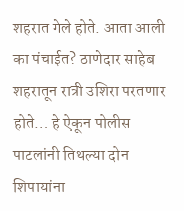शहरात गेले होते. आता आली का पंचाईत? ठाणेदार साहेब शहरातून रात्री उशिरा परतणार होते… हे ऐकून पोलीस पाटलांनी तिथल्या दोन शिपायांना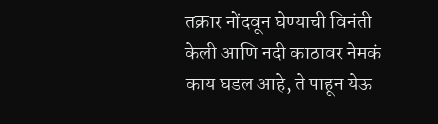तक्रार नोंदवून घेण्याची विनंती केली आणि नदी काठावर नेमकं काय घडल आहे, ते पाहून येऊ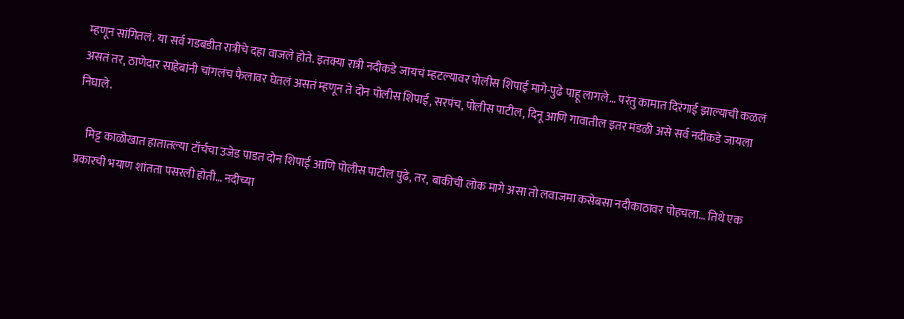म्हणून सांगितलं. या सर्व गडबडीत रात्रीचे दहा वाजले होते. इतक्या रात्री नदीकडे जायचं म्हटल्यावर पोलीस शिपाई मागे-पुढे पाहू लागले… परंतु कामात दिरंगाई झाल्याची कळलं असतं तर, ठाणेदार साहेबांनी चांगलंच फैलावर घेतलं असतं म्हणून ते दोन पोलीस शिपाई, सरपंच, पोलीस पाटील, दिनू आणि गावातील इतर मंडळी असे सर्व नदीकडे जायला निघाले.

    मिट्ट काळोखात हातातल्या टॉर्चचा उजेड पाडत दोन शिपाई आणि पोलीस पाटील पुढे, तर, बाकीची लोक मागे असा तो लवाजमा कसेबसा नदीकाठावर पोहचला… तिथे एक प्रकारची भयाण शांतता पसरली होती… नदीच्या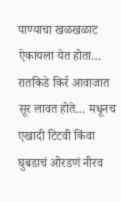पाण्याचा खळखळाट ऐकायला येत होता… रातकिडे किर्र आवाजात सूर लावत होते… मधूनच एखादी टिटवी किंवा घुबडाचं ओरडणं नीरव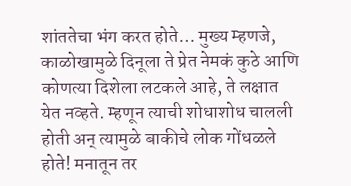शांततेचा भंग करत होते… मुख्य म्हणजे, काळोखामुळे दिनूला ते प्रेत नेमकं कुठे आणि कोणत्या दिशेला लटकले आहे, ते लक्षात येत नव्हते. म्हणून त्याची शोधाशोध चालली होती अन् त्यामुळे बाकीचे लोक गोंधळले होते! मनातून तर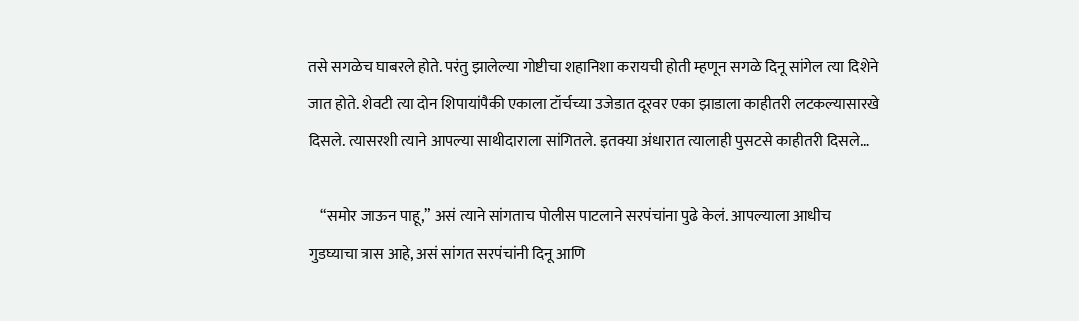तसे सगळेच घाबरले होते. परंतु झालेल्या गोष्टीचा शहानिशा करायची होती म्हणून सगळे दिनू सांगेल त्या दिशेने जात होते. शेवटी त्या दोन शिपायांपैकी एकाला टॉर्चच्या उजेडात दूरवर एका झाडाला काहीतरी लटकल्यासारखे दिसले. त्यासरशी त्याने आपल्या साथीदाराला सांगितले. इतक्या अंधारात त्यालाही पुसटसे काहीतरी दिसले…

    “समोर जाऊन पाहू,” असं त्याने सांगताच पोलीस पाटलाने सरपंचांना पुढे केलं. आपल्याला आधीच गुडघ्याचा त्रास आहे, असं सांगत सरपंचांनी दिनू आणि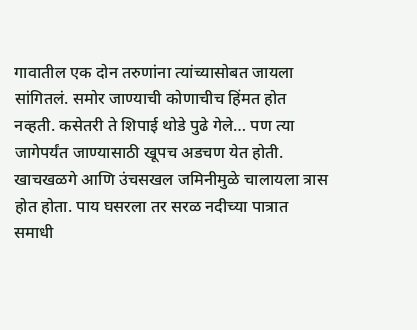गावातील एक दोन तरुणांना त्यांच्यासोबत जायला सांगितलं. समोर जाण्याची कोणाचीच हिंमत होत नव्हती. कसेतरी ते शिपाई थोडे पुढे गेले… पण त्या जागेपर्यंत जाण्यासाठी खूपच अडचण येत होती. खाचखळगे आणि उंचसखल जमिनीमुळे चालायला त्रास होत होता. पाय घसरला तर सरळ नदीच्या पात्रात समाधी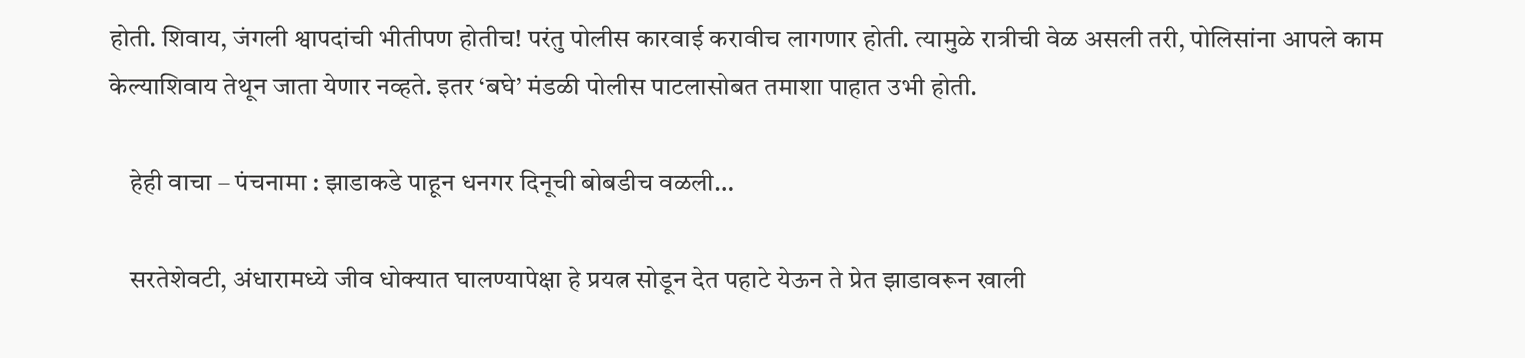होती. शिवाय, जंगली श्वापदांची भीतीपण होतीच! परंतु पोलीस कारवाई करावीच लागणार होती. त्यामुळे रात्रीची वेळ असली तरी, पोलिसांना आपले काम केल्याशिवाय तेथून जाता येणार नव्हते. इतर ‘बघे’ मंडळी पोलीस पाटलासोबत तमाशा पाहात उभी होती.

    हेही वाचा – पंचनामा : झाडाकडे पाहून धनगर दिनूची बोबडीच वळली…

    सरतेशेवटी, अंधारामध्ये जीव धोक्यात घालण्यापेक्षा हे प्रयत्न सोडून देत पहाटे येऊन ते प्रेत झाडावरून खाली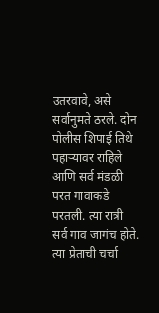उतरवावे, असे सर्वानुमते ठरले. दोन पोलीस शिपाई तिथे पहाऱ्यावर राहिले आणि सर्व मंडळी परत गावाकडे परतली. त्या रात्री सर्व गाव जागंच होते. त्या प्रेताची चर्चा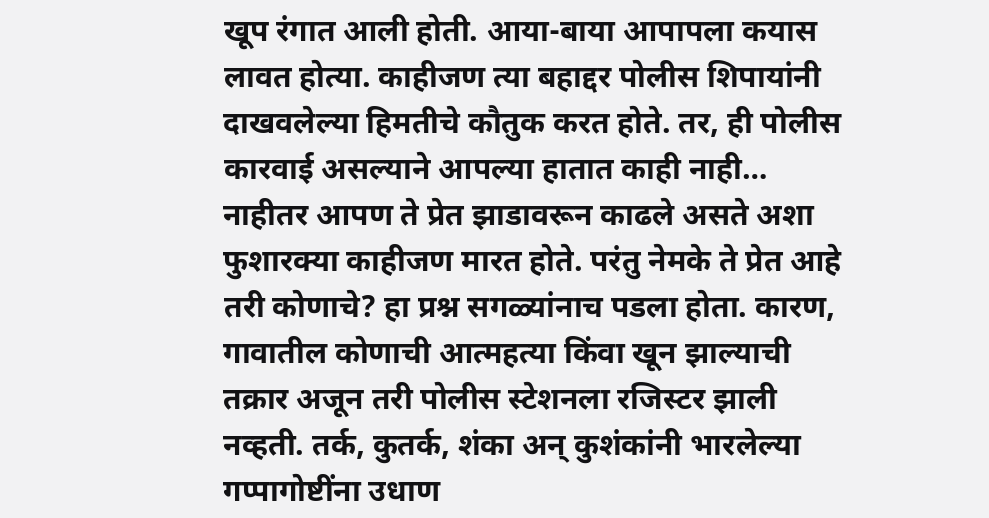खूप रंगात आली होती. आया-बाया आपापला कयास लावत होत्या. काहीजण त्या बहाद्दर पोलीस शिपायांनी दाखवलेल्या हिमतीचे कौतुक करत होते. तर, ही पोलीस कारवाई असल्याने आपल्या हातात काही नाही… नाहीतर आपण ते प्रेत झाडावरून काढले असते अशा फुशारक्या काहीजण मारत होते. परंतु नेमके ते प्रेत आहे तरी कोणाचे? हा प्रश्न सगळ्यांनाच पडला होता. कारण, गावातील कोणाची आत्महत्या किंवा खून झाल्याची तक्रार अजून तरी पोलीस स्टेशनला रजिस्टर झाली नव्हती. तर्क, कुतर्क, शंका अन् कुशंकांनी भारलेल्या गप्पागोष्टींना उधाण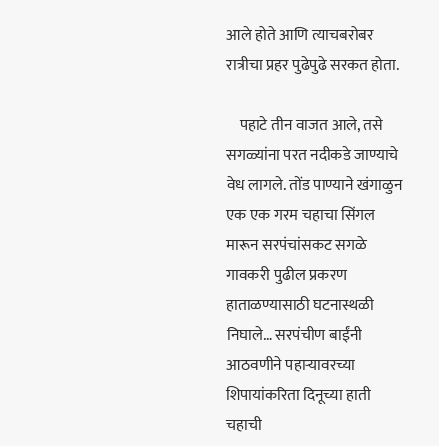आले होते आणि त्याचबरोबर रात्रीचा प्रहर पुढेपुढे सरकत होता.

    पहाटे तीन वाजत आले, तसे सगळ्यांना परत नदीकडे जाण्याचे वेध लागले. तोंड पाण्याने खंगाळुन एक एक गरम चहाचा सिंगल मारून सरपंचांसकट सगळे गावकरी पुढील प्रकरण हाताळण्यासाठी घटनास्थळी निघाले… सरपंचीण बाईंनी आठवणीने पहाऱ्यावरच्या शिपायांकरिता दिनूच्या हाती चहाची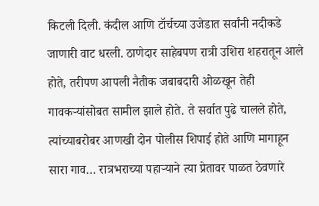किटली दिली. कंदील आणि टॉर्चच्या उजेडात सर्वांनी नदीकडे जाणारी वाट धरली. ठाणेदार साहेबपण रात्री उशिरा शहरातून आले होते, तरीपण आपली नैतीक जबाबदारी ओळखून तेही गावकऱ्यांसोबत सामील झाले होते. ते सर्वात पुढे चालले होते, त्यांच्याबरोबर आणखी दोन पोलीस शिपाई होते आणि मागाहून सारा गाव… रात्रभराच्या पहाऱ्याने त्या प्रेतावर पाळत ठेवणारे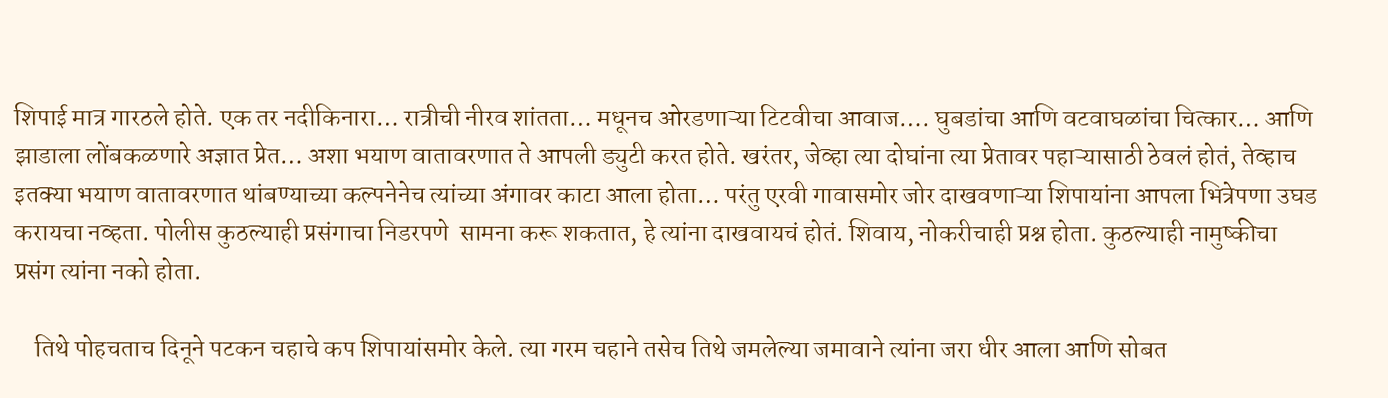शिपाई मात्र गारठले होते. एक तर नदीकिनारा… रात्रीची नीरव शांतता… मधूनच ओरडणाऱ्या टिटवीचा आवाज…. घुबडांचा आणि वटवाघळांचा चित्कार… आणि झाडाला लोंबकळणारे अज्ञात प्रेत… अशा भयाण वातावरणात ते आपली ड्युटी करत होते. खरंतर, जेव्हा त्या दोघांना त्या प्रेतावर पहाऱ्यासाठी ठेवलं होतं, तेव्हाच इतक्या भयाण वातावरणात थांबण्याच्या कल्पनेनेच त्यांच्या अंगावर काटा आला होता… परंतु एरवी गावासमोर जोर दाखवणाऱ्या शिपायांना आपला भित्रेपणा उघड करायचा नव्हता. पोलीस कुठल्याही प्रसंगाचा निडरपणे  सामना करू शकतात, हे त्यांना दाखवायचं होतं. शिवाय, नोकरीचाही प्रश्न होता. कुठल्याही नामुष्कीचा प्रसंग त्यांना नको होता.

    तिथे पोहचताच दिनूने पटकन चहाचे कप शिपायांसमोर केले. त्या गरम चहाने तसेच तिथे जमलेल्या जमावाने त्यांना जरा धीर आला आणि सोबत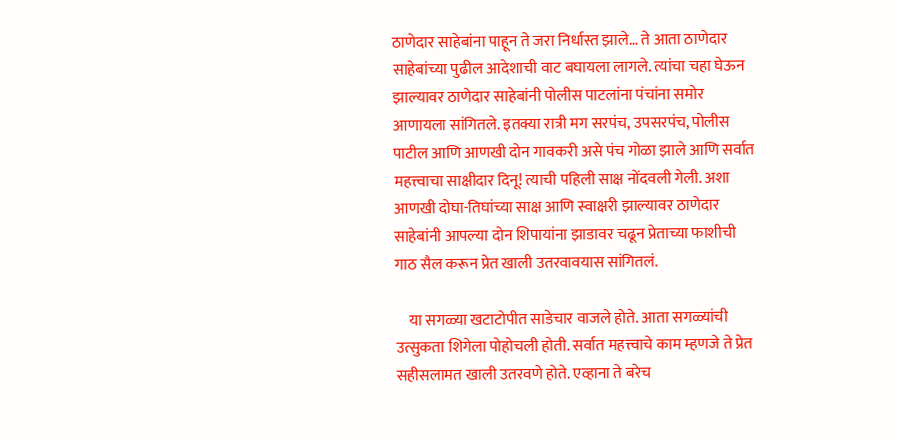ठाणेदार साहेबांना पाहून ते जरा निर्धास्त झाले… ते आता ठाणेदार साहेबांच्या पुढील आदेशाची वाट बघायला लागले. त्यांचा चहा घेऊन झाल्यावर ठाणेदार साहेबांनी पोलीस पाटलांना पंचांना समोर आणायला सांगितले. इतक्या रात्री मग सरपंच, उपसरपंच, पोलीस पाटील आणि आणखी दोन गावकरी असे पंच गोळा झाले आणि सर्वात महत्त्वाचा साक्षीदार दिनू! त्याची पहिली साक्ष नोंदवली गेली. अशा आणखी दोघा-तिघांच्या साक्ष आणि स्वाक्षरी झाल्यावर ठाणेदार साहेबांनी आपल्या दोन शिपायांना झाडावर चढून प्रेताच्या फाशीची गाठ सैल करून प्रेत खाली उतरवावयास सांगितलं.

    या सगळ्या खटाटोपीत साडेचार वाजले होते. आता सगळ्यांची उत्सुकता शिगेला पोहोचली होती. सर्वात महत्त्वाचे काम म्हणजे ते प्रेत सहीसलामत खाली उतरवणे होते. एव्हाना ते बरेच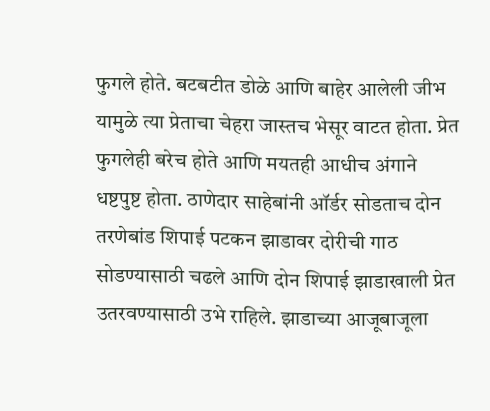फुगले होते. बटबटीत डोळे आणि बाहेर आलेली जीभ यामुळे त्या प्रेताचा चेहरा जास्तच भेसूर वाटत होता. प्रेत फुगलेही बरेच होते आणि मयतही आधीच अंगाने धष्टपुष्ट होता. ठाणेदार साहेबांनी ऑर्डर सोडताच दोन तरणेबांड शिपाई पटकन झाडावर दोरीची गाठ सोडण्यासाठी चढले आणि दोन शिपाई झाडाखाली प्रेत उतरवण्यासाठी उभे राहिले. झाडाच्या आजूबाजूला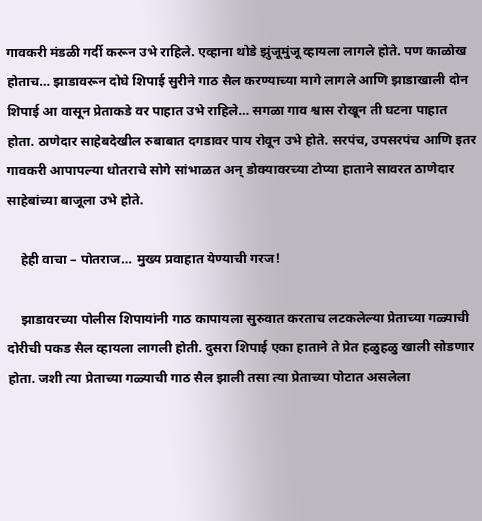गावकरी मंडळी गर्दी करून उभे राहिले. एव्हाना थोडे झुंजूमुंजू व्हायला लागले होते. पण काळोख होताच… झाडावरून दोघे शिपाई सुरीने गाठ सैल करण्याच्या मागे लागले आणि झाडाखाली दोन शिपाई आ वासून प्रेताकडे वर पाहात उभे राहिले… सगळा गाव श्वास रोखून ती घटना पाहात होता. ठाणेदार साहेबदेखील रुबाबात दगडावर पाय रोवून उभे होते. सरपंच, उपसरपंच आणि इतर गावकरी आपापल्या धोतराचे सोगे सांभाळत अन् डोक्यावरच्या टोप्या हाताने सावरत ठाणेदार साहेबांच्या बाजूला उभे होते.

    हेही वाचा – पोतराज… मुख्य प्रवाहात येण्याची गरज!

    झाडावरच्या पोलीस शिपायांनी गाठ कापायला सुरुवात करताच लटकलेल्या प्रेताच्या गळ्याची दोरीची पकड सैल व्हायला लागली होती. दुसरा शिपाई एका हाताने ते प्रेत हळुहळु खाली सोडणार होता. जशी त्या प्रेताच्या गळ्याची गाठ सैल झाली तसा त्या प्रेताच्या पोटात असलेला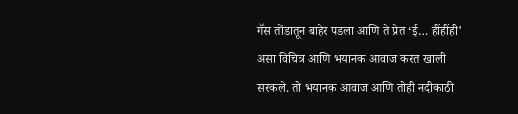गॅस तोंडातून बाहेर पडला आणि ते प्रेत ‘ई… हींहींही’ असा विचित्र आणि भयानक आवाज करत खाली सरकले. तो भयानक आवाज आणि तोही नदीकाठी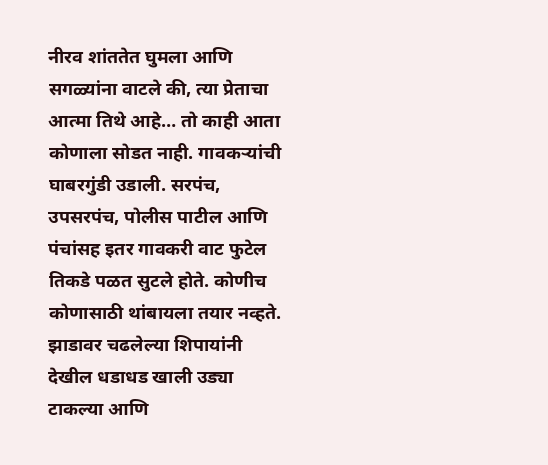नीरव शांततेत घुमला आणि सगळ्यांना वाटले की, त्या प्रेताचा आत्मा तिथे आहे… तो काही आता कोणाला सोडत नाही. गावकऱ्यांची घाबरगुंडी उडाली. सरपंच, उपसरपंच, पोलीस पाटील आणि पंचांसह इतर गावकरी वाट फुटेल तिकडे पळत सुटले होते. कोणीच कोणासाठी थांबायला तयार नव्हते. झाडावर चढलेल्या शिपायांनी देखील धडाधड खाली उड्या टाकल्या आणि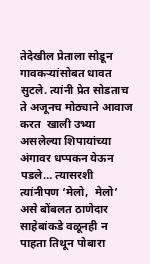तेदेखील प्रेताला सोडून गावकऱ्यांसोबत धावत सुटले. त्यांनी प्रेत सोडताच ते अजूनच मोठ्याने आवाज करत  खाली उभ्या असलेल्या शिपायांच्या अंगावर धप्पकन येऊन पडले… त्यासरशी त्यांनीपण ‘मेलो,  मेलो’ असे बोंबलत ठाणेदार साहेबांकडे वळूनही न पाहता तिथून पोबारा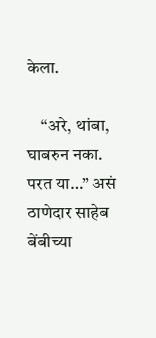केला.

    “अरे, थांबा, घाबरुन नका. परत या…” असं ठाणेदार साहेब बेंबीच्या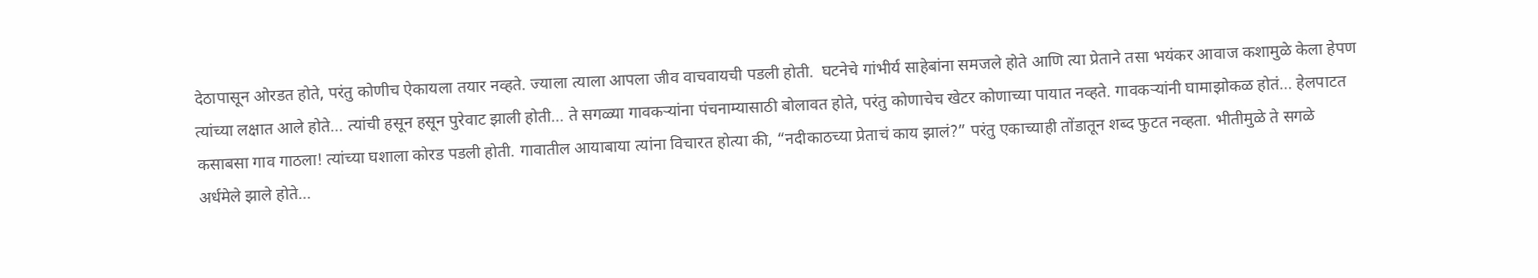देठापासून ओरडत होते, परंतु कोणीच ऐकायला तयार नव्हते. ज्याला त्याला आपला जीव वाचवायची पडली होती.  घटनेचे गांभीर्य साहेबांना समजले होते आणि त्या प्रेताने तसा भयंकर आवाज कशामुळे केला हेपण त्यांच्या लक्षात आले होते… त्यांची हसून हसून पुरेवाट झाली होती… ते सगळ्या गावकऱ्यांना पंचनाम्यासाठी बोलावत होते, परंतु कोणाचेच खेटर कोणाच्या पायात नव्हते. गावकऱ्यांनी घामाझोकळ होतं… हेलपाटत कसाबसा गाव गाठला! त्यांच्या घशाला कोरड पडली होती. गावातील आयाबाया त्यांना विचारत होत्या की, “नदीकाठच्या प्रेताचं काय झालं?” परंतु एकाच्याही तोंडातून शब्द फुटत नव्हता. भीतीमुळे ते सगळे अर्धमेले झाले होते…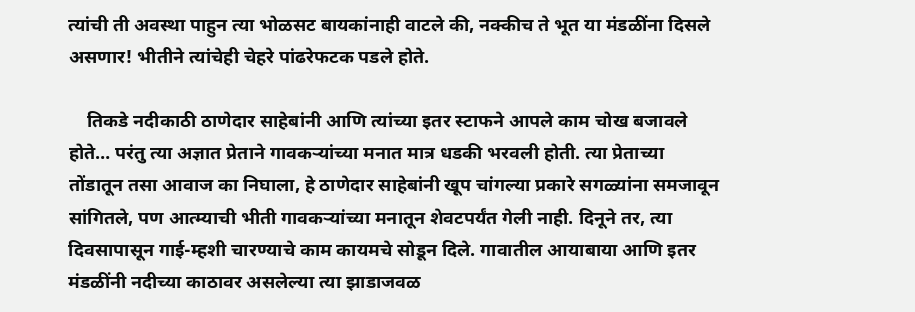त्यांची ती अवस्था पाहुन त्या भोळसट बायकांनाही वाटले की, नक्कीच ते भूत या मंडळींना दिसले असणार! भीतीने त्यांचेही चेहरे पांढरेफटक पडले होते.

    तिकडे नदीकाठी ठाणेदार साहेबांनी आणि त्यांच्या इतर स्टाफने आपले काम चोख बजावले होते… परंतु त्या अज्ञात प्रेताने गावकऱ्यांच्या मनात मात्र धडकी भरवली होती. त्या प्रेताच्या तोंडातून तसा आवाज का निघाला, हे ठाणेदार साहेबांनी खूप चांगल्या प्रकारे सगळ्यांना समजावून सांगितले, पण आत्म्याची भीती गावकऱ्यांच्या मनातून शेवटपर्यंत गेली नाही. दिनूने तर, त्या दिवसापासून गाई-म्हशी चारण्याचे काम कायमचे सोडून दिले. गावातील आयाबाया आणि इतर मंडळींनी नदीच्या काठावर असलेल्या त्या झाडाजवळ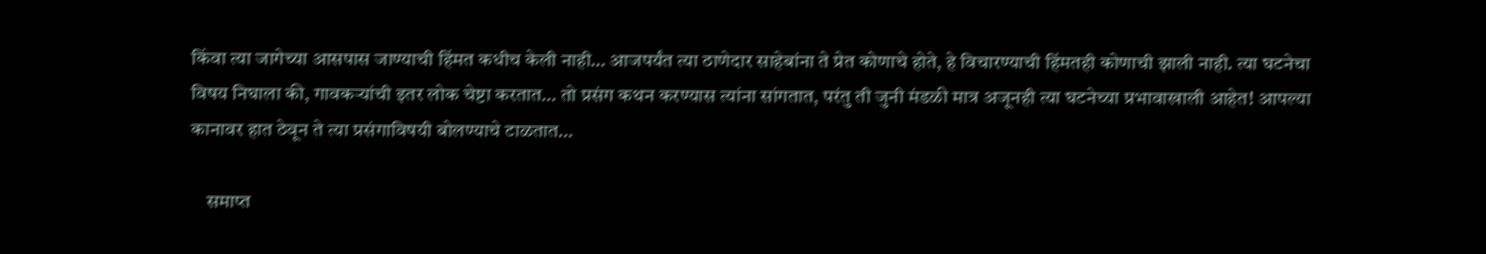किंवा त्या जागेच्या आसपास जाण्याची हिंमत कधीच केली नाही… आजपर्यंत त्या ठाणेदार साहेबांना ते प्रेत कोणाचे होते, हे विचारण्याची हिंमतही कोणाची झाली नाही. त्या घटनेचा विषय निघाला की, गावकऱ्यांची इतर लोक चेष्टा करतात… तो प्रसंग कथन करण्यास त्यांना सांगतात, परंतु ती जुनी मंडळी मात्र अजूनही त्या घटनेच्या प्रभावाखाली आहेत! आपल्या कानावर हात ठेवून ते त्या प्रसंगाविषयी बोलण्याचे टाळतात…

    समाप्त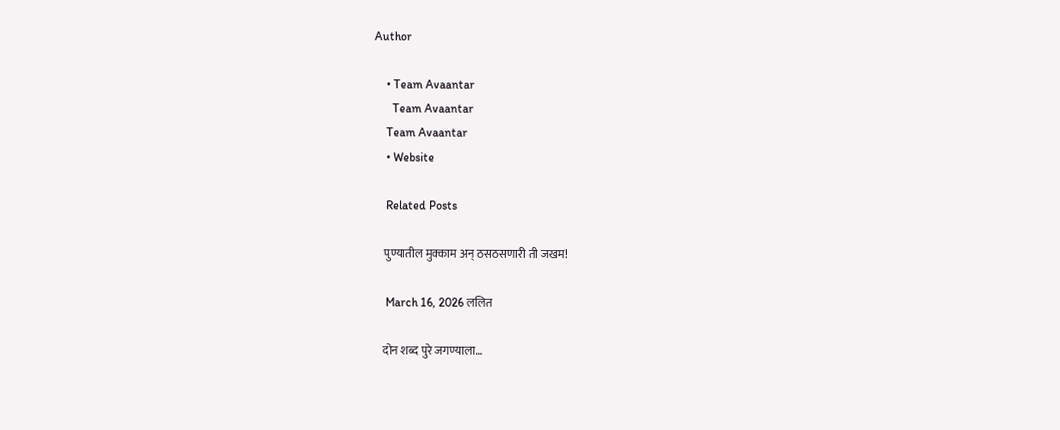Author

    • Team Avaantar
      Team Avaantar
    Team Avaantar
    • Website

    Related Posts

    पुण्यातील मुक्काम अन् ठसठसणारी ती जखम!

    March 16, 2026 ललित

    दोन शब्द पुरे जगण्याला…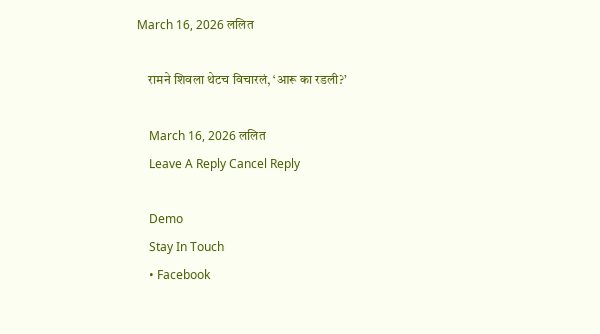March 16, 2026 ललित

    रामने शिवला थेटच विचारलं, ‘आरू का रडली?’

    March 16, 2026 ललित
    Leave A Reply Cancel Reply

    Demo
    Stay In Touch
    • Facebook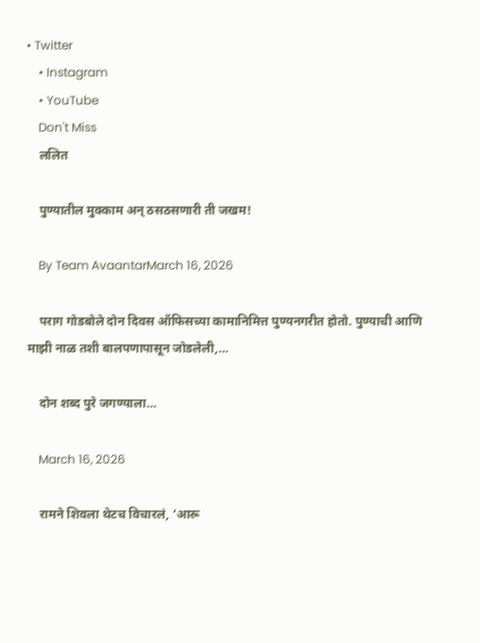• Twitter
    • Instagram
    • YouTube
    Don't Miss
    ललित

    पुण्यातील मुक्काम अन् ठसठसणारी ती जखम!

    By Team AvaantarMarch 16, 2026

    पराग गोडबोले दोन दिवस ऑफिसच्या कामानिमित्त पुण्यनगरीत होतो. पुण्याची आणि माझी नाळ तशी बालपणापासून जोडलेली,…

    दोन शब्द पुरे जगण्याला…

    March 16, 2026

    रामने शिवला थेटच विचारलं, ‘आरू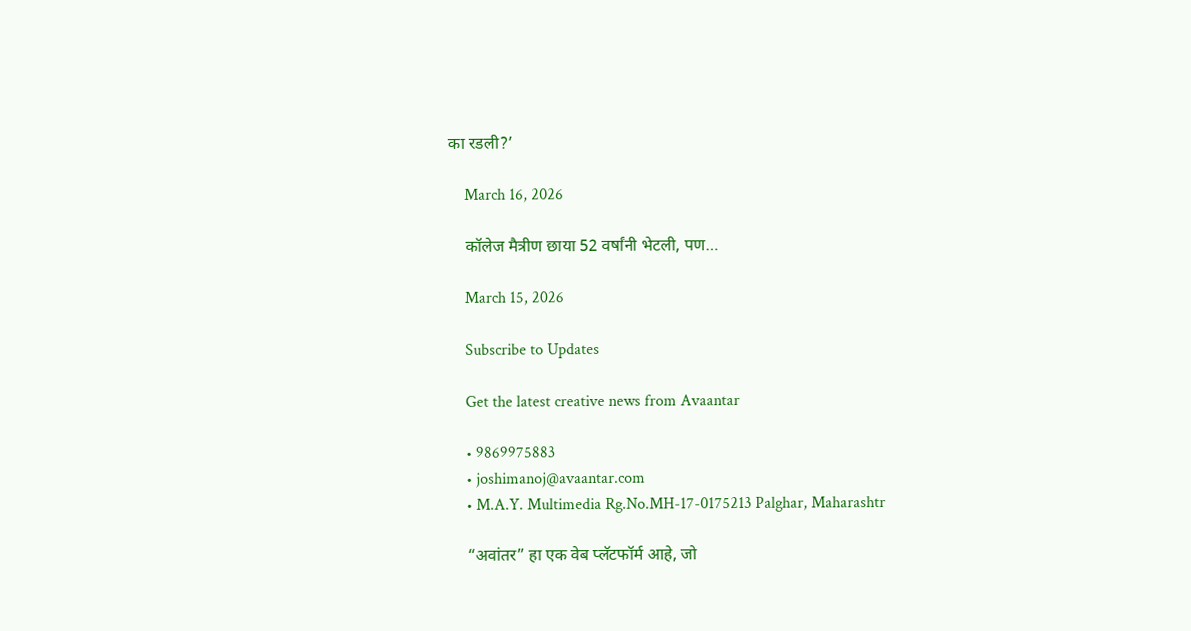का रडली?’

    March 16, 2026

    कॉलेज मैत्रीण छाया 52 वर्षांनी भेटली, पण…

    March 15, 2026

    Subscribe to Updates

    Get the latest creative news from Avaantar

    • 9869975883
    • joshimanoj@avaantar.com
    • M.A.Y. Multimedia Rg.No.MH-17-0175213 Palghar, Maharashtr

    “अवांतर” हा एक वेब प्लॅटफॉर्म आहे, जो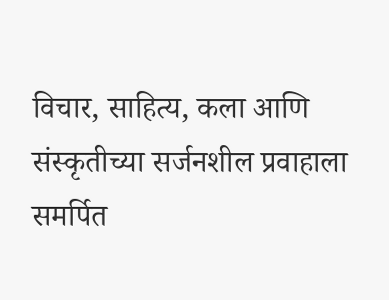विचार, साहित्य, कला आणि संस्कृतीच्या सर्जनशील प्रवाहाला समर्पित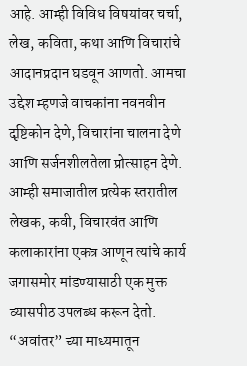आहे. आम्ही विविध विषयांवर चर्चा, लेख, कविता, कथा आणि विचारांचे आदानप्रदान घडवून आणतो. आमचा उद्देश म्हणजे वाचकांना नवनवीन दृष्टिकोन देणे, विचारांना चालना देणे आणि सर्जनशीलतेला प्रोत्साहन देणे. आम्ही समाजातील प्रत्येक स्तरातील लेखक, कवी, विचारवंत आणि कलाकारांना एकत्र आणून त्यांचे कार्य जगासमोर मांडण्यासाठी एक मुक्त व्यासपीठ उपलब्ध करून देतो. “अवांतर” च्या माध्यमातून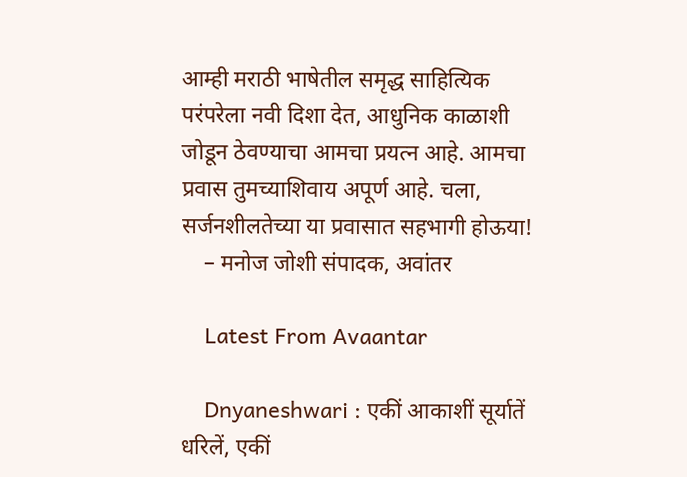आम्ही मराठी भाषेतील समृद्ध साहित्यिक परंपरेला नवी दिशा देत, आधुनिक काळाशी जोडून ठेवण्याचा आमचा प्रयत्न आहे. आमचा प्रवास तुमच्याशिवाय अपूर्ण आहे. चला, सर्जनशीलतेच्या या प्रवासात सहभागी होऊया!
    – मनोज जोशी संपादक, अवांतर

    Latest From Avaantar

    Dnyaneshwari : एकीं आकाशीं सूर्यातें धरिलें, एकीं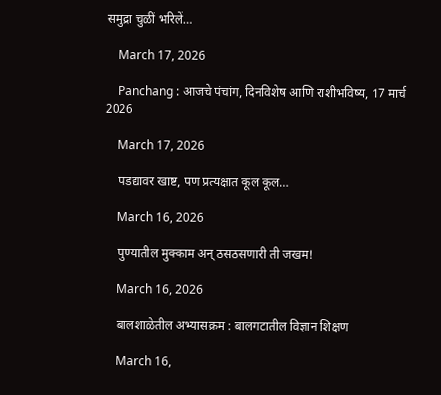समुद्रा चुळीं भरिलें…

    March 17, 2026

    Panchang : आजचे पंचांग, दिनविशेष आणि राशीभविष्य, 17 मार्च 2026

    March 17, 2026

    पडद्यावर खाष्ट, पण प्रत्यक्षात कूल कूल…

    March 16, 2026

    पुण्यातील मुक्काम अन् ठसठसणारी ती जखम!

    March 16, 2026

    बालशाळेतील अभ्यासक्रम : बालगटातील विज्ञान शिक्षण

    March 16,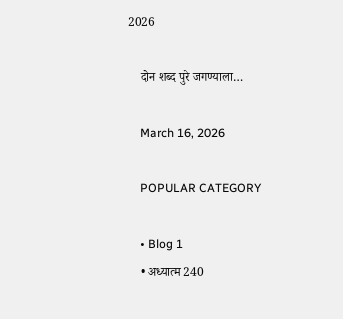2026

    दोन शब्द पुरे जगण्याला…

    March 16, 2026

    POPULAR CATEGORY

    • Blog 1
    • अध्यात्म 240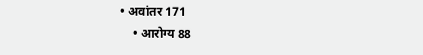• अवांतर 171
    • आरोग्य 88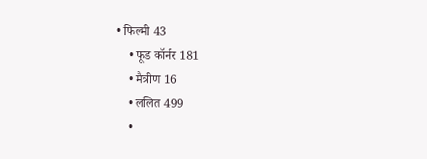• फिल्मी 43
    • फूड कॉर्नर 181
    • मैत्रीण 16
    • ललित 499
    •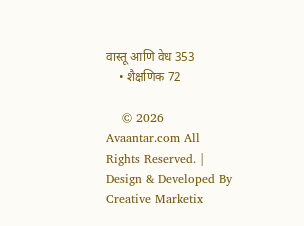वास्तू आणि वेध 353
    • शैक्षणिक 72

    © 2026 Avaantar.com All Rights Reserved. | Design & Developed By Creative Marketix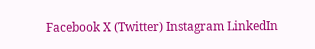Facebook X (Twitter) Instagram LinkedIn